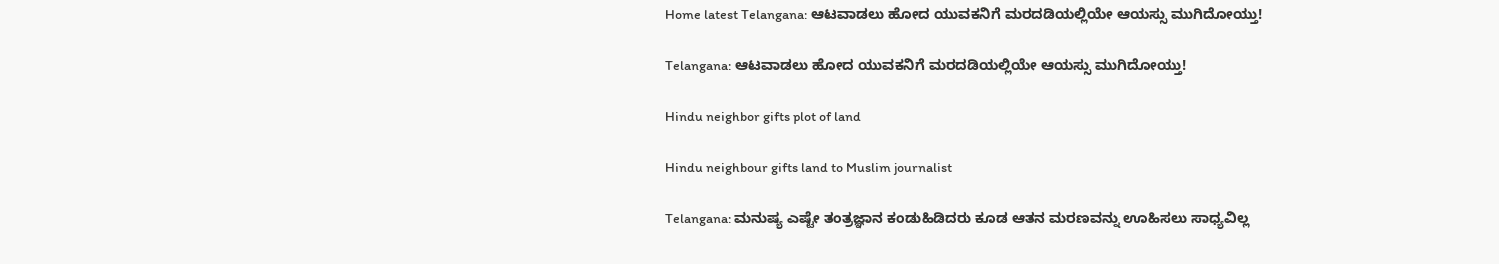Home latest Telangana: ಆಟವಾಡಲು ಹೋದ ಯುವಕನಿಗೆ ಮರದಡಿಯಲ್ಲಿಯೇ ಆಯಸ್ಸು ಮುಗಿದೋಯ್ತು!

Telangana: ಆಟವಾಡಲು ಹೋದ ಯುವಕನಿಗೆ ಮರದಡಿಯಲ್ಲಿಯೇ ಆಯಸ್ಸು ಮುಗಿದೋಯ್ತು!

Hindu neighbor gifts plot of land

Hindu neighbour gifts land to Muslim journalist

Telangana: ಮನುಷ್ಯ ಎಷ್ಟೇ ತಂತ್ರಜ್ಞಾನ ಕಂಡುಹಿಡಿದರು ಕೂಡ ಆತನ ಮರಣವನ್ನು ಊಹಿಸಲು ಸಾಧ್ಯವಿಲ್ಲ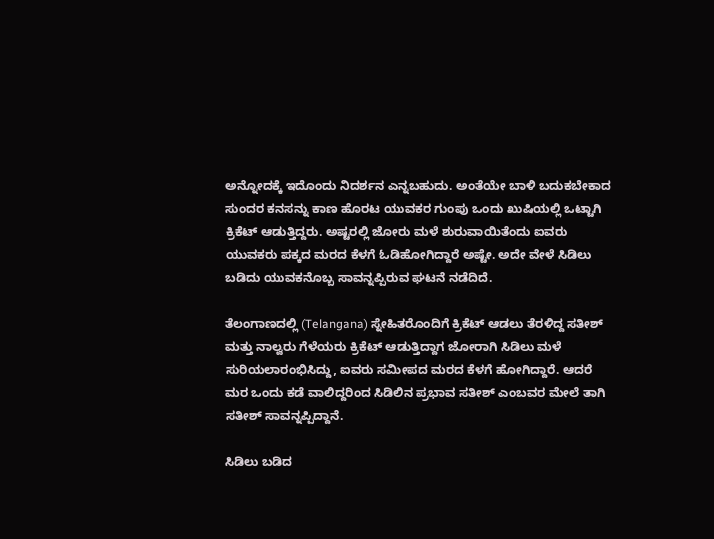ಅನ್ನೋದಕ್ಕೆ ಇದೊಂದು ನಿದರ್ಶನ ಎನ್ನಬಹುದು. ಅಂತೆಯೇ ಬಾಳಿ ಬದುಕಬೇಕಾದ ಸುಂದರ ಕನಸನ್ನು ಕಾಣ ಹೊರಟ ಯುವಕರ ಗುಂಪು ಒಂದು ಖುಷಿಯಲ್ಲಿ ಒಟ್ಟಾಗಿ ಕ್ರಿಕೆಟ್ ಆಡುತ್ತಿದ್ದರು. ಅಷ್ಟರಲ್ಲಿ ಜೋರು ಮಳೆ ಶುರುವಾಯಿತೆಂದು ಐವರು ಯುವಕರು ಪಕ್ಕದ ಮರದ ಕೆಳಗೆ ಓಡಿಹೋಗಿದ್ದಾರೆ ಅಷ್ಟೇ. ಅದೇ ವೇಳೆ ಸಿಡಿಲು ಬಡಿದು ಯುವಕನೊಬ್ಬ ಸಾವನ್ನಪ್ಪಿರುವ ಘಟನೆ ನಡೆದಿದೆ.

ತೆಲಂಗಾಣದಲ್ಲಿ (Telangana) ಸ್ನೇಹಿತರೊಂದಿಗೆ ಕ್ರಿಕೆಟ್ ಆಡಲು ತೆರಳಿದ್ದ ಸತೀಶ್ ಮತ್ತು ನಾಲ್ವರು ಗೆಳೆಯರು ಕ್ರಿಕೆಟ್ ಆಡುತ್ತಿದ್ದಾಗ ಜೋರಾಗಿ ಸಿಡಿಲು ಮಳೆ ಸುರಿಯಲಾರಂಭಿಸಿದ್ದು, ಐವರು ಸಮೀಪದ ಮರದ ಕೆಳಗೆ ಹೋಗಿದ್ದಾರೆ. ಆದರೆ ಮರ ಒಂದು ಕಡೆ ವಾಲಿದ್ದರಿಂದ ಸಿಡಿಲಿನ ಪ್ರಭಾವ ಸತೀಶ್ ಎಂಬವರ ಮೇಲೆ ತಾಗಿ ಸತೀಶ್ ಸಾವನ್ನಪ್ಪಿದ್ದಾನೆ.

ಸಿಡಿಲು ಬಡಿದ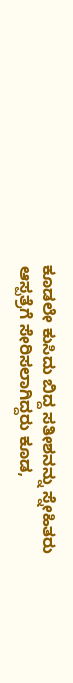ಕೂಡಲೇ ಕುಸಿದು ಬಿದ್ದ ಸತೀಶನನ್ನು ಸ್ನೇಹಿತರು ಆಸ್ಪತ್ರೆಗೆ ಸೇರಿಸಲಾಗಿದ್ದರು ಕೂಡ,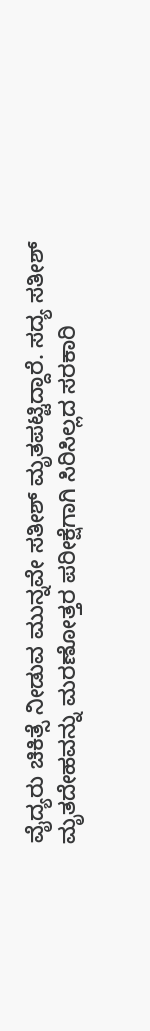ವೈದ್ಯರು ಚಿಕಿತ್ಸೆ ನೀಡುವ ಮುನ್ನವೇ ಸತೀಶ್ ಮೃತಪಟ್ಟಿದ್ದಾರೆ. ಸದ್ಯ ಸತೀಶ್ ಮೃತದೇಹವನ್ನು ಮರಣೋತ್ತರ ಪರೀಕ್ಷೆಗಾಗಿ ಸಿರಿಸಿಲ್ಲದ ಸರಕಾರಿ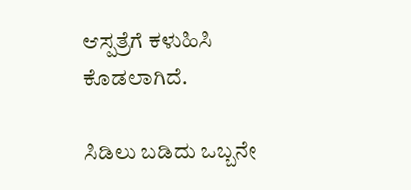ಆಸ್ಪತ್ರೆಗೆ ಕಳುಹಿಸಿ ಕೊಡಲಾಗಿದೆ.

ಸಿಡಿಲು ಬಡಿದು ಒಬ್ಬನೇ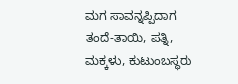ಮಗ ಸಾವನ್ನಪ್ಪಿದಾಗ ತಂದೆ-ತಾಯಿ, ಪತ್ನಿ, ಮಕ್ಕಳು, ಕುಟುಂಬಸ್ಥರು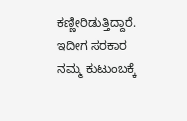ಕಣ್ಣೀರಿಡುತ್ತಿದ್ದಾರೆ. ಇದೀಗ ಸರಕಾರ ನಮ್ಮ ಕುಟುಂಬಕ್ಕೆ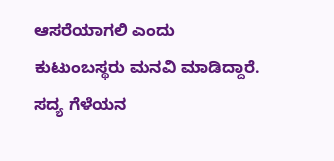ಆಸರೆಯಾಗಲಿ ಎಂದು ಕುಟುಂಬಸ್ಥರು ಮನವಿ ಮಾಡಿದ್ದಾರೆ. ಸದ್ಯ ಗೆಳೆಯನ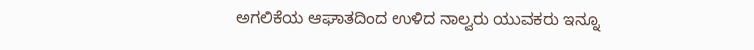ಅಗಲಿಕೆಯ ಆಘಾತದಿಂದ ಉಳಿದ ನಾಲ್ವರು ಯುವಕರು ಇನ್ನೂ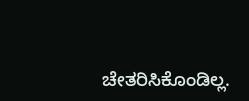ಚೇತರಿಸಿಕೊಂಡಿಲ್ಲ.